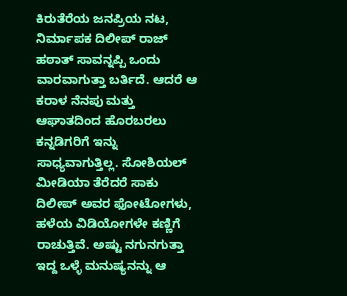ಕಿರುತೆರೆಯ ಜನಪ್ರಿಯ ನಟ, ನಿರ್ಮಾಪಕ ದಿಲೀಪ್ ರಾಜ್ ಹಠಾತ್ ಸಾವನ್ನಪ್ಪಿ ಒಂದು ವಾರವಾಗುತ್ತಾ ಬರ್ತಿದೆ. ಆದರೆ ಆ ಕರಾಳ ನೆನಪು ಮತ್ತು ಆಘಾತದಿಂದ ಹೊರಬರಲು ಕನ್ನಡಿಗರಿಗೆ ಇನ್ನು ಸಾಧ್ಯವಾಗುತ್ತಿಲ್ಲ. ಸೋಶಿಯಲ್ ಮೀಡಿಯಾ ತೆರೆದರೆ ಸಾಕು ದಿಲೀಪ್ ಅವರ ಫೋಟೋಗಳು, ಹಳೆಯ ವಿಡಿಯೋಗಳೇ ಕಣ್ಣಿಗೆ ರಾಚುತ್ತಿವೆ. ಅಷ್ಟು ನಗುನಗುತ್ತಾ ಇದ್ದ ಒಳ್ಳೆ ಮನುಷ್ಯನನ್ನು ಆ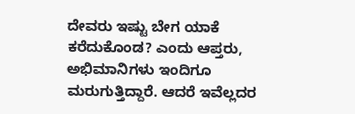ದೇವರು ಇಷ್ಟು ಬೇಗ ಯಾಕೆ ಕರೆದುಕೊಂಡ? ಎಂದು ಆಪ್ತರು, ಅಭಿಮಾನಿಗಳು ಇಂದಿಗೂ ಮರುಗುತ್ತಿದ್ದಾರೆ. ಆದರೆ ಇವೆಲ್ಲದರ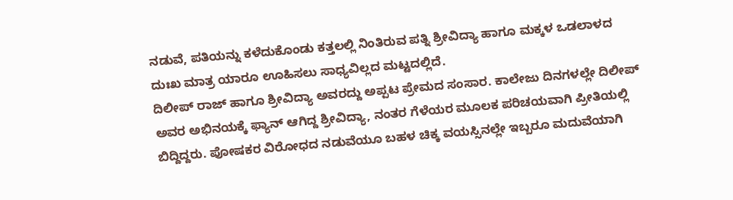ನಡುವೆ, ಪತಿಯನ್ನು ಕಳೆದುಕೊಂಡು ಕತ್ತಲಲ್ಲಿ ನಿಂತಿರುವ ಪತ್ನಿ ಶ್ರೀವಿದ್ಯಾ ಹಾಗೂ ಮಕ್ಕಳ ಒಡಲಾಳದ ದುಃಖ ಮಾತ್ರ ಯಾರೂ ಊಹಿಸಲು ಸಾಧ್ಯವಿಲ್ಲದ ಮಟ್ಟದಲ್ಲಿದೆ.
ದಿಲೀಪ್ ರಾಜ್ ಹಾಗೂ ಶ್ರೀವಿದ್ಯಾ ಅವರದ್ದು ಅಪ್ಪಟ ಪ್ರೇಮದ ಸಂಸಾರ. ಕಾಲೇಜು ದಿನಗಳಲ್ಲೇ ದಿಲೀಪ್ ಅವರ ಅಭಿನಯಕ್ಕೆ ಫ್ಯಾನ್ ಆಗಿದ್ದ ಶ್ರೀವಿದ್ಯಾ, ನಂತರ ಗೆಳೆಯರ ಮೂಲಕ ಪರಿಚಯವಾಗಿ ಪ್ರೀತಿಯಲ್ಲಿ ಬಿದ್ದಿದ್ದರು. ಪೋಷಕರ ವಿರೋಧದ ನಡುವೆಯೂ ಬಹಳ ಚಿಕ್ಕ ವಯಸ್ಸಿನಲ್ಲೇ ಇಬ್ಬರೂ ಮದುವೆಯಾಗಿ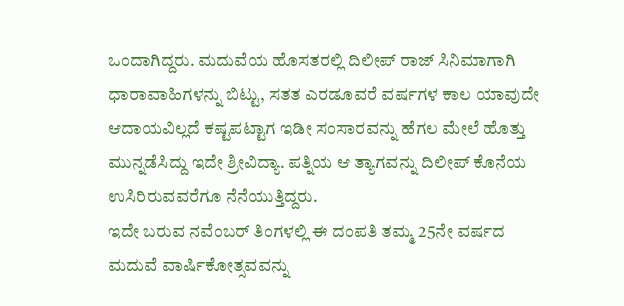ಒಂದಾಗಿದ್ದರು. ಮದುವೆಯ ಹೊಸತರಲ್ಲಿ ದಿಲೀಪ್ ರಾಜ್ ಸಿನಿಮಾಗಾಗಿ ಧಾರಾವಾಹಿಗಳನ್ನು ಬಿಟ್ಟು, ಸತತ ಎರಡೂವರೆ ವರ್ಷಗಳ ಕಾಲ ಯಾವುದೇ ಆದಾಯವಿಲ್ಲದೆ ಕಷ್ಟಪಟ್ಟಾಗ ಇಡೀ ಸಂಸಾರವನ್ನು ಹೆಗಲ ಮೇಲೆ ಹೊತ್ತು ಮುನ್ನಡೆಸಿದ್ದು ಇದೇ ಶ್ರೀವಿದ್ಯಾ. ಪತ್ನಿಯ ಆ ತ್ಯಾಗವನ್ನು ದಿಲೀಪ್ ಕೊನೆಯ ಉಸಿರಿರುವವರೆಗೂ ನೆನೆಯುತ್ತಿದ್ದರು.
ಇದೇ ಬರುವ ನವೆಂಬರ್ ತಿಂಗಳಲ್ಲಿ ಈ ದಂಪತಿ ತಮ್ಮ 25ನೇ ವರ್ಷದ ಮದುವೆ ವಾರ್ಷಿಕೋತ್ಸವವನ್ನು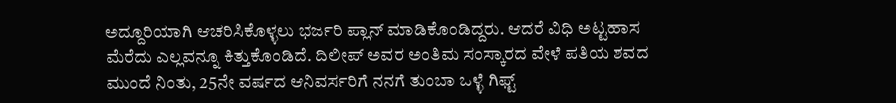ಅದ್ದೂರಿಯಾಗಿ ಆಚರಿಸಿಕೊಳ್ಳಲು ಭರ್ಜರಿ ಪ್ಲಾನ್ ಮಾಡಿಕೊಂಡಿದ್ದರು. ಆದರೆ ವಿಧಿ ಅಟ್ಟಹಾಸ ಮೆರೆದು ಎಲ್ಲವನ್ನೂ ಕಿತ್ತುಕೊಂಡಿದೆ. ದಿಲೀಪ್ ಅವರ ಅಂತಿಮ ಸಂಸ್ಕಾರದ ವೇಳೆ ಪತಿಯ ಶವದ ಮುಂದೆ ನಿಂತು, 25ನೇ ವರ್ಷದ ಆನಿವರ್ಸರಿಗೆ ನನಗೆ ತುಂಬಾ ಒಳ್ಳೆ ಗಿಫ್ಟ್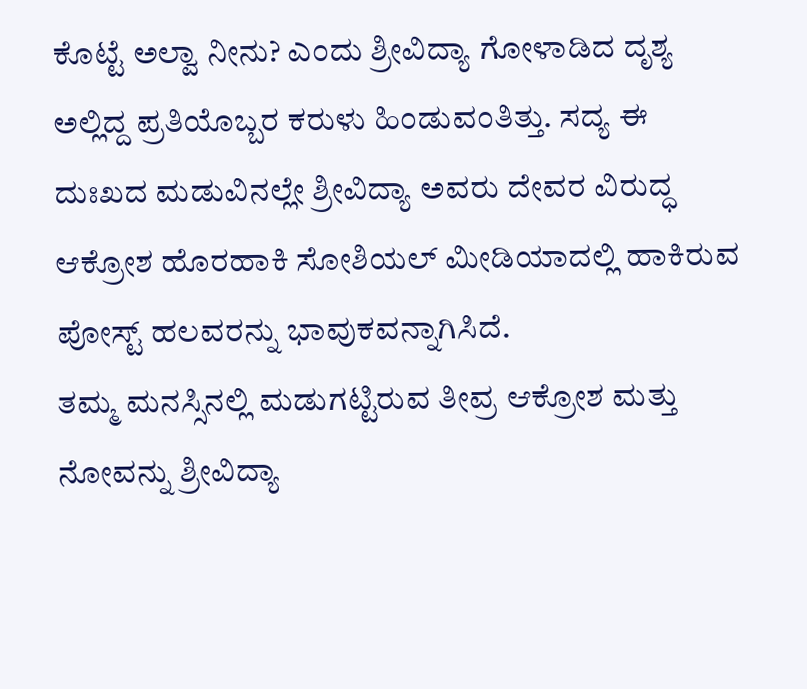ಕೊಟ್ಟೆ ಅಲ್ವಾ ನೀನು? ಎಂದು ಶ್ರೀವಿದ್ಯಾ ಗೋಳಾಡಿದ ದೃಶ್ಯ ಅಲ್ಲಿದ್ದ ಪ್ರತಿಯೊಬ್ಬರ ಕರುಳು ಹಿಂಡುವಂತಿತ್ತು. ಸದ್ಯ ಈ ದುಃಖದ ಮಡುವಿನಲ್ಲೇ ಶ್ರೀವಿದ್ಯಾ ಅವರು ದೇವರ ವಿರುದ್ಧ ಆಕ್ರೋಶ ಹೊರಹಾಕಿ ಸೋಶಿಯಲ್ ಮೀಡಿಯಾದಲ್ಲಿ ಹಾಕಿರುವ ಪೋಸ್ಟ್ ಹಲವರನ್ನು ಭಾವುಕವನ್ನಾಗಿಸಿದೆ.
ತಮ್ಮ ಮನಸ್ಸಿನಲ್ಲಿ ಮಡುಗಟ್ಟಿರುವ ತೀವ್ರ ಆಕ್ರೋಶ ಮತ್ತು ನೋವನ್ನು ಶ್ರೀವಿದ್ಯಾ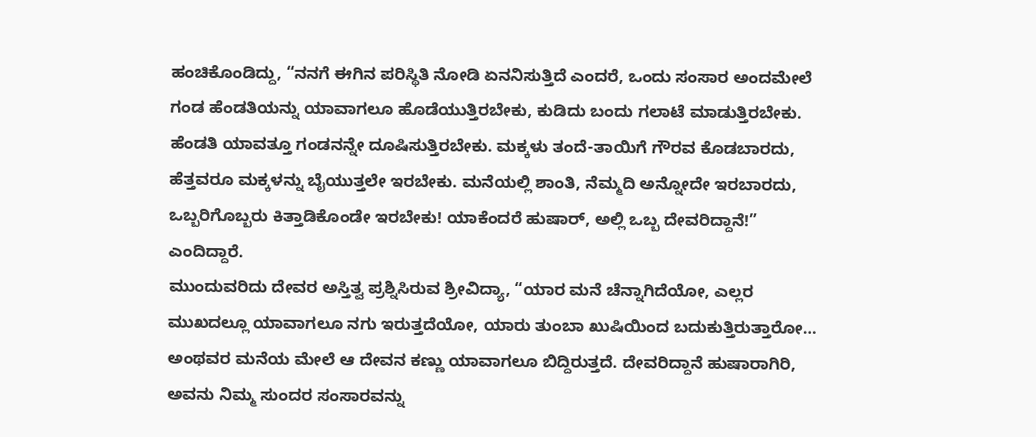ಹಂಚಿಕೊಂಡಿದ್ದು, “ನನಗೆ ಈಗಿನ ಪರಿಸ್ಥಿತಿ ನೋಡಿ ಏನನಿಸುತ್ತಿದೆ ಎಂದರೆ, ಒಂದು ಸಂಸಾರ ಅಂದಮೇಲೆ ಗಂಡ ಹೆಂಡತಿಯನ್ನು ಯಾವಾಗಲೂ ಹೊಡೆಯುತ್ತಿರಬೇಕು, ಕುಡಿದು ಬಂದು ಗಲಾಟೆ ಮಾಡುತ್ತಿರಬೇಕು. ಹೆಂಡತಿ ಯಾವತ್ತೂ ಗಂಡನನ್ನೇ ದೂಷಿಸುತ್ತಿರಬೇಕು. ಮಕ್ಕಳು ತಂದೆ-ತಾಯಿಗೆ ಗೌರವ ಕೊಡಬಾರದು, ಹೆತ್ತವರೂ ಮಕ್ಕಳನ್ನು ಬೈಯುತ್ತಲೇ ಇರಬೇಕು. ಮನೆಯಲ್ಲಿ ಶಾಂತಿ, ನೆಮ್ಮದಿ ಅನ್ನೋದೇ ಇರಬಾರದು, ಒಬ್ಬರಿಗೊಬ್ಬರು ಕಿತ್ತಾಡಿಕೊಂಡೇ ಇರಬೇಕು! ಯಾಕೆಂದರೆ ಹುಷಾರ್, ಅಲ್ಲಿ ಒಬ್ಬ ದೇವರಿದ್ದಾನೆ!” ಎಂದಿದ್ದಾರೆ.
ಮುಂದುವರಿದು ದೇವರ ಅಸ್ತಿತ್ವ ಪ್ರಶ್ನಿಸಿರುವ ಶ್ರೀವಿದ್ಯಾ, “ಯಾರ ಮನೆ ಚೆನ್ನಾಗಿದೆಯೋ, ಎಲ್ಲರ ಮುಖದಲ್ಲೂ ಯಾವಾಗಲೂ ನಗು ಇರುತ್ತದೆಯೋ, ಯಾರು ತುಂಬಾ ಖುಷಿಯಿಂದ ಬದುಕುತ್ತಿರುತ್ತಾರೋ… ಅಂಥವರ ಮನೆಯ ಮೇಲೆ ಆ ದೇವನ ಕಣ್ಣು ಯಾವಾಗಲೂ ಬಿದ್ದಿರುತ್ತದೆ. ದೇವರಿದ್ದಾನೆ ಹುಷಾರಾಗಿರಿ, ಅವನು ನಿಮ್ಮ ಸುಂದರ ಸಂಸಾರವನ್ನು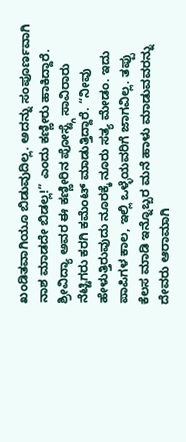ಖಂಡಿತವಾಗಿಯೂ ಬಿಡುವುದಿಲ್ಲ. ಅದನ್ನು ಸಂಪೂರ್ಣವಾಗಿ ನಾಶ ಮಾಡದೇ ಬಿಡಲ್ಲ!” ಎಂದು ಕಣ್ಣೀರು ಹಾಕಿದ್ದಾರೆ.
ಶ್ರೀವಿದ್ಯಾ ಅವರ ಈ ಕಣ್ಣೀರಿನ ಪೋಸ್ಟ್ಗೆ ಸಾವಿರಾರು ನೆಟ್ಟಿಗರು ಕರಗಿ ಕಮೆಂಟ್ ಮಾಡುತ್ತಿದ್ದಾರೆ. “ನೀವು ಹೇಳುತ್ತಿರುವುದು ನೂರಕ್ಕೆ ನೂರು ಸತ್ಯ ಮೇಡಂ. ಇದು ಪಾಪಿಗಳ ಕಾಲ, ಇಲ್ಲಿ ಒಳ್ಳೆಯವರಿಗೆ ಜಾಗವಿಲ್ಲ. ತಪ್ಪು ಕೆಲಸ ಮಾಡಿ ಇನ್ನೊಬ್ಬರ ಮನೆ ಹಾಳು ಮಾಡುವವರನ್ನು ದೇವರು ಆರಾಮಾಗಿ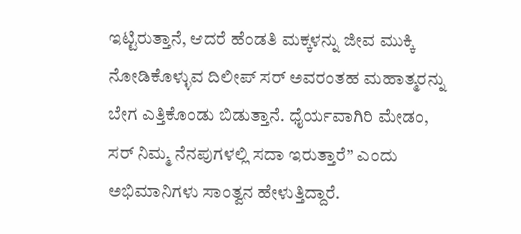ಇಟ್ಟಿರುತ್ತಾನೆ, ಆದರೆ ಹೆಂಡತಿ ಮಕ್ಕಳನ್ನು ಜೀವ ಮುಕ್ಕಿ ನೋಡಿಕೊಳ್ಳುವ ದಿಲೀಪ್ ಸರ್ ಅವರಂತಹ ಮಹಾತ್ಮರನ್ನು ಬೇಗ ಎತ್ತಿಕೊಂಡು ಬಿಡುತ್ತಾನೆ. ಧೈರ್ಯವಾಗಿರಿ ಮೇಡಂ, ಸರ್ ನಿಮ್ಮ ನೆನಪುಗಳಲ್ಲಿ ಸದಾ ಇರುತ್ತಾರೆ” ಎಂದು ಅಭಿಮಾನಿಗಳು ಸಾಂತ್ವನ ಹೇಳುತ್ತಿದ್ದಾರೆ.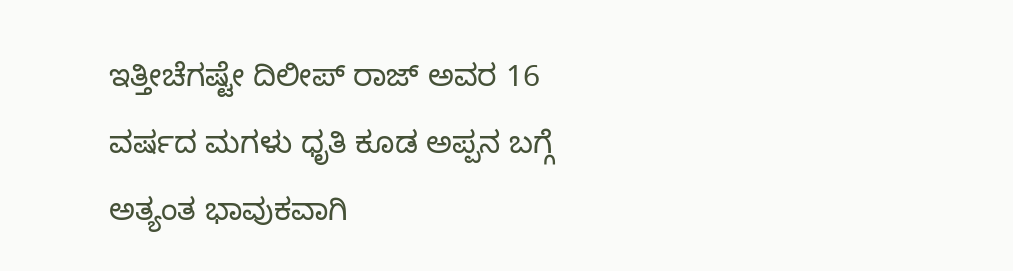ಇತ್ತೀಚೆಗಷ್ಟೇ ದಿಲೀಪ್ ರಾಜ್ ಅವರ 16 ವರ್ಷದ ಮಗಳು ಧೃತಿ ಕೂಡ ಅಪ್ಪನ ಬಗ್ಗೆ ಅತ್ಯಂತ ಭಾವುಕವಾಗಿ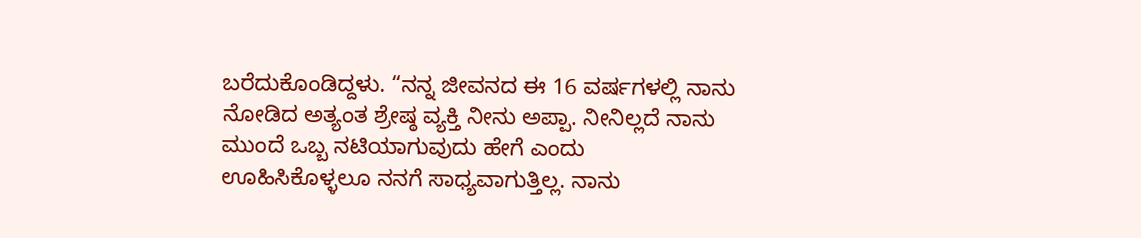ಬರೆದುಕೊಂಡಿದ್ದಳು. “ನನ್ನ ಜೀವನದ ಈ 16 ವರ್ಷಗಳಲ್ಲಿ ನಾನು ನೋಡಿದ ಅತ್ಯಂತ ಶ್ರೇಷ್ಠ ವ್ಯಕ್ತಿ ನೀನು ಅಪ್ಪಾ. ನೀನಿಲ್ಲದೆ ನಾನು ಮುಂದೆ ಒಬ್ಬ ನಟಿಯಾಗುವುದು ಹೇಗೆ ಎಂದು ಊಹಿಸಿಕೊಳ್ಳಲೂ ನನಗೆ ಸಾಧ್ಯವಾಗುತ್ತಿಲ್ಲ. ನಾನು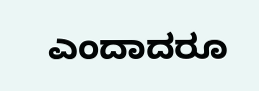ಎಂದಾದರೂ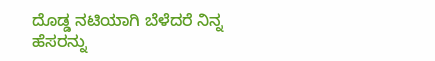ದೊಡ್ಡ ನಟಿಯಾಗಿ ಬೆಳೆದರೆ ನಿನ್ನ ಹೆಸರನ್ನು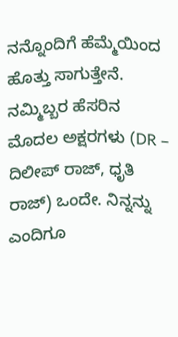ನನ್ನೊಂದಿಗೆ ಹೆಮ್ಮೆಯಿಂದ ಹೊತ್ತು ಸಾಗುತ್ತೇನೆ. ನಮ್ಮಿಬ್ಬರ ಹೆಸರಿನ ಮೊದಲ ಅಕ್ಷರಗಳು (DR – ದಿಲೀಪ್ ರಾಜ್, ಧೃತಿ ರಾಜ್) ಒಂದೇ. ನಿನ್ನನ್ನು ಎಂದಿಗೂ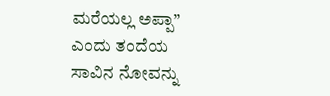ಮರೆಯಲ್ಲ ಅಪ್ಪಾ” ಎಂದು ತಂದೆಯ ಸಾವಿನ ನೋವನ್ನು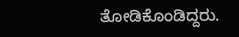ತೋಡಿಕೊಂಡಿದ್ದರು.